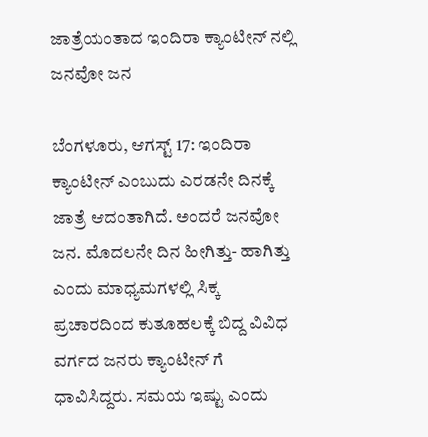ಜಾತ್ರೆಯಂತಾದ ಇಂದಿರಾ ಕ್ಯಾಂಟೀನ್ ನಲ್ಲಿ ಜನವೋ ಜನ

ಬೆಂಗಳೂರು, ಆಗಸ್ಟ್ 17: ಇಂದಿರಾ ಕ್ಯಾಂಟೀನ್ ಎಂಬುದು ಎರಡನೇ ದಿನಕ್ಕೆ ಜಾತ್ರೆ ಆದಂತಾಗಿದೆ. ಅಂದರೆ ಜನವೋ ಜನ. ಮೊದಲನೇ ದಿನ ಹೀಗಿತ್ತು- ಹಾಗಿತ್ತು ಎಂದು ಮಾಧ್ಯಮಗಳಲ್ಲಿ ಸಿಕ್ಕ ಪ್ರಚಾರದಿಂದ ಕುತೂಹಲಕ್ಕೆ ಬಿದ್ದ ವಿವಿಧ ವರ್ಗದ ಜನರು ಕ್ಯಾಂಟೀನ್ ಗೆ ಧಾವಿಸಿದ್ದರು. ಸಮಯ ಇಷ್ಟು ಎಂದು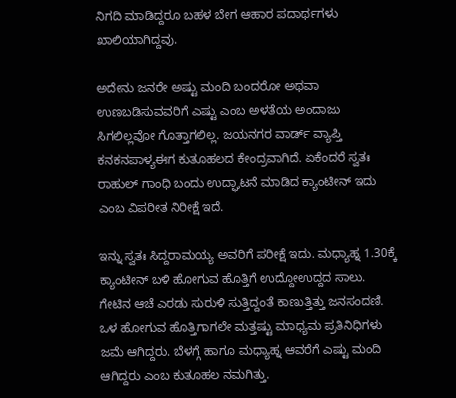ನಿಗದಿ ಮಾಡಿದ್ದರೂ ಬಹಳ ಬೇಗ ಆಹಾರ ಪದಾರ್ಥಗಳು ಖಾಲಿಯಾಗಿದ್ದವು.

ಅದೇನು ಜನರೇ ಅಷ್ಟು ಮಂದಿ ಬಂದರೋ ಅಥವಾ ಉಣಬಡಿಸುವವರಿಗೆ ಎಷ್ಟು ಎಂಬ ಅಳತೆಯ ಅಂದಾಜು ಸಿಗಲಿಲ್ಲವೋ ಗೊತ್ತಾಗಲಿಲ್ಲ. ಜಯನಗರ ವಾರ್ಡ್ ವ್ಯಾಪ್ತಿ ಕನಕನಪಾಳ್ಯಈಗ ಕುತೂಹಲದ ಕೇಂದ್ರವಾಗಿದೆ. ಏಕೆಂದರೆ ಸ್ವತಃ ರಾಹುಲ್ ಗಾಂಧಿ ಬಂದು ಉದ್ಘಾಟನೆ ಮಾಡಿದ ಕ್ಯಾಂಟೀನ್ ಇದು ಎಂಬ ವಿಪರೀತ ನಿರೀಕ್ಷೆ ಇದೆ.

ಇನ್ನು ಸ್ವತಃ ಸಿದ್ದರಾಮಯ್ಯ ಅವರಿಗೆ ಪರೀಕ್ಷೆ ಇದು. ಮಧ್ಯಾಹ್ನ 1.30ಕ್ಕೆ ಕ್ಯಾಂಟೀನ್ ಬಳಿ ಹೋಗುವ ಹೊತ್ತಿಗೆ ಉದ್ದೋಉದ್ದದ ಸಾಲು. ಗೇಟಿನ ಆಚೆ ಎರಡು ಸುರುಳಿ ಸುತ್ತಿದ್ದಂತೆ ಕಾಣುತ್ತಿತ್ತು ಜನಸಂದಣಿ. ಒಳ ಹೋಗುವ ಹೊತ್ತಿಗಾಗಲೇ ಮತ್ತಷ್ಟು ಮಾಧ್ಯಮ ಪ್ರತಿನಿಧಿಗಳು ಜಮೆ ಆಗಿದ್ದರು. ಬೆಳಗ್ಗೆ ಹಾಗೂ ಮಧ್ಯಾಹ್ನ ಆವರೆಗೆ ಎಷ್ಟು ಮಂದಿ ಆಗಿದ್ದರು ಎಂಬ ಕುತೂಹಲ ನಮಗಿತ್ತು.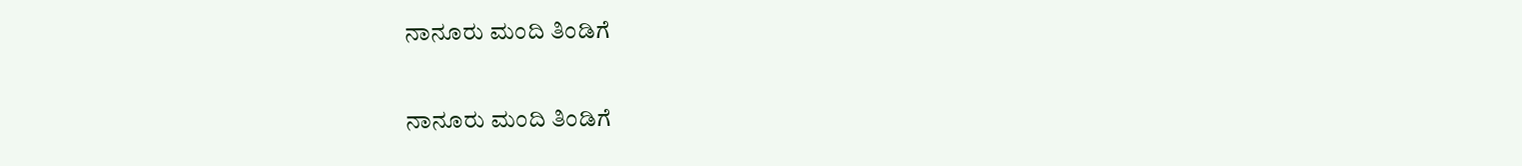ನಾನೂರು ಮಂದಿ ತಿಂಡಿಗೆ

ನಾನೂರು ಮಂದಿ ತಿಂಡಿಗೆ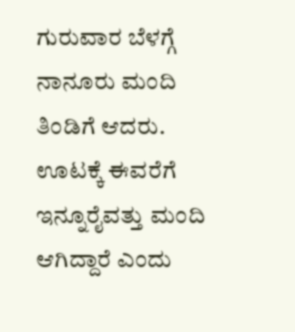ಗುರುವಾರ ಬೆಳಗ್ಗೆ ನಾನೂರು ಮಂದಿ ತಿಂಡಿಗೆ ಆದರು. ಊಟಕ್ಕೆ ಈವರೆಗೆ ಇನ್ನೂರೈವತ್ತು ಮಂದಿ ಆಗಿದ್ದಾರೆ ಎಂದು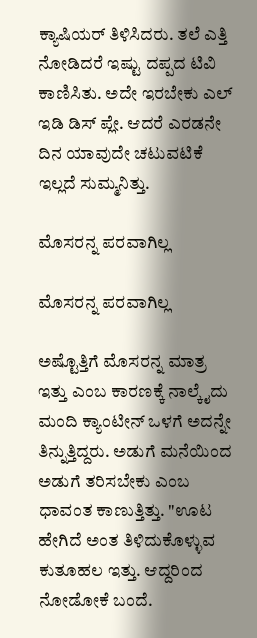ಕ್ಯಾಷಿಯರ್ ತಿಳಿಸಿದರು. ತಲೆ ಎತ್ತಿ ನೋಡಿದರೆ ಇಷ್ಟು ದಪ್ಪದ ಟಿವಿ ಕಾಣಿಸಿತು. ಅದೇ ಇರಬೇಕು ಎಲ್ ಇಡಿ ಡಿಸ್ ಪ್ಲೇ. ಆದರೆ ಎರಡನೇ ದಿನ ಯಾವುದೇ ಚಟುವಟಿಕೆ ಇಲ್ಲದೆ ಸುಮ್ಮನಿತ್ತು.

ಮೊಸರನ್ನ ಪರವಾಗಿಲ್ಲ

ಮೊಸರನ್ನ ಪರವಾಗಿಲ್ಲ

ಅಷ್ಟೊತ್ತಿಗೆ ಮೊಸರನ್ನ ಮಾತ್ರ ಇತ್ತು ಎಂಬ ಕಾರಣಕ್ಕೆ ನಾಲ್ಕೈದು ಮಂದಿ ಕ್ಯಾಂಟೀನ್ ಒಳಗೆ ಅದನ್ನೇ ತಿನ್ನುತ್ತಿದ್ದರು. ಅಡುಗೆ ಮನೆಯಿಂದ ಅಡುಗೆ ತರಿಸಬೇಕು ಎಂಬ ಧಾವಂತ ಕಾಣುತ್ತಿತ್ತು. "ಊಟ ಹೇಗಿದೆ ಅಂತ ತಿಳಿದುಕೊಳ್ಳುವ ಕುತೂಹಲ ಇತ್ತು. ಆದ್ದರಿಂದ ನೋಡೋಕೆ ಬಂದೆ.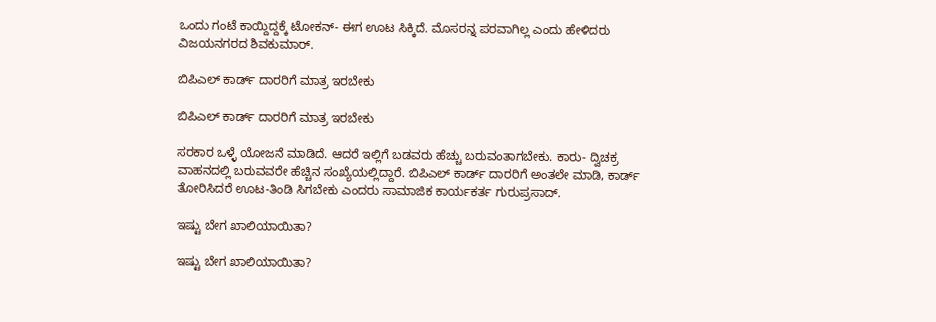ಒಂದು ಗಂಟೆ ಕಾಯ್ದಿದ್ದಕ್ಕೆ ಟೋಕನ್- ಈಗ ಊಟ ಸಿಕ್ಕಿದೆ. ಮೊಸರನ್ನ ಪರವಾಗಿಲ್ಲ ಎಂದು ಹೇಳಿದರು ವಿಜಯನಗರದ ಶಿವಕುಮಾರ್.

ಬಿಪಿಎಲ್ ಕಾರ್ಡ್ ದಾರರಿಗೆ ಮಾತ್ರ ಇರಬೇಕು

ಬಿಪಿಎಲ್ ಕಾರ್ಡ್ ದಾರರಿಗೆ ಮಾತ್ರ ಇರಬೇಕು

ಸರಕಾರ ಒಳ್ಳೆ ಯೋಜನೆ ಮಾಡಿದೆ. ಆದರೆ ಇಲ್ಲಿಗೆ ಬಡವರು ಹೆಚ್ಚು ಬರುವಂತಾಗಬೇಕು. ಕಾರು- ದ್ವಿಚಕ್ರ ವಾಹನದಲ್ಲಿ ಬರುವವರೇ ಹೆಚ್ಚಿನ ಸಂಖ್ಯೆಯಲ್ಲಿದ್ದಾರೆ. ಬಿಪಿಎಲ್ ಕಾರ್ಡ್ ದಾರರಿಗೆ ಅಂತಲೇ ಮಾಡಿ, ಕಾರ್ಡ್ ತೋರಿಸಿದರೆ ಊಟ-ತಿಂಡಿ ಸಿಗಬೇಕು ಎಂದರು ಸಾಮಾಜಿಕ ಕಾರ್ಯಕರ್ತ ಗುರುಪ್ರಸಾದ್.

ಇಷ್ಟು ಬೇಗ ಖಾಲಿಯಾಯಿತಾ?

ಇಷ್ಟು ಬೇಗ ಖಾಲಿಯಾಯಿತಾ?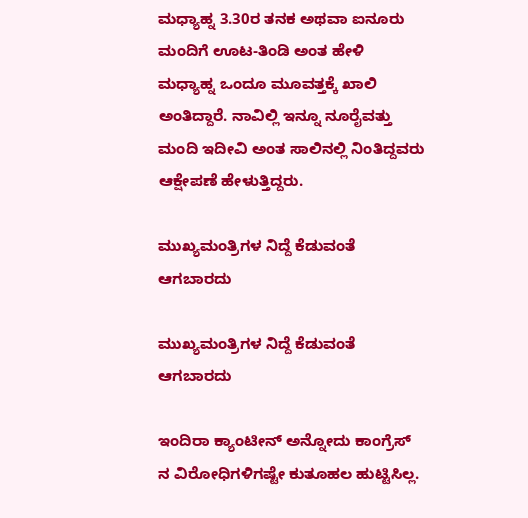ಮಧ್ಯಾಹ್ನ 3.30ರ ತನಕ ಅಥವಾ ಐನೂರು ಮಂದಿಗೆ ಊಟ-ತಿಂಡಿ ಅಂತ ಹೇಳಿ ಮಧ್ಯಾಹ್ನ ಒಂದೂ ಮೂವತ್ತಕ್ಕೆ ಖಾಲಿ ಅಂತಿದ್ದಾರೆ. ನಾವಿಲ್ಲಿ ಇನ್ನೂ ನೂರೈವತ್ತು ಮಂದಿ ಇದೀವಿ ಅಂತ ಸಾಲಿನಲ್ಲಿ ನಿಂತಿದ್ದವರು ಆಕ್ಷೇಪಣೆ ಹೇಳುತ್ತಿದ್ದರು.

ಮುಖ್ಯಮಂತ್ರಿಗಳ ನಿದ್ದೆ ಕೆಡುವಂತೆ ಆಗಬಾರದು

ಮುಖ್ಯಮಂತ್ರಿಗಳ ನಿದ್ದೆ ಕೆಡುವಂತೆ ಆಗಬಾರದು

ಇಂದಿರಾ ಕ್ಯಾಂಟೀನ್ ಅನ್ನೋದು ಕಾಂಗ್ರೆಸ್ ನ ವಿರೋಧಿಗಳಿಗಷ್ಟೇ ಕುತೂಹಲ ಹುಟ್ಟಿಸಿಲ್ಲ.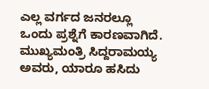ಎಲ್ಲ ವರ್ಗದ ಜನರಲ್ಲೂ ಒಂದು ಪ್ರಶ್ನೆಗೆ ಕಾರಣವಾಗಿದೆ. ಮುಖ್ಯಮಂತ್ರಿ ಸಿದ್ದರಾಮಯ್ಯ ಅವರು, ಯಾರೂ ಹಸಿದು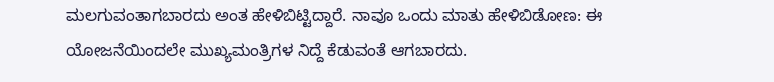ಮಲಗುವಂತಾಗಬಾರದು ಅಂತ ಹೇಳಿಬಿಟ್ಟಿದ್ದಾರೆ. ನಾವೂ ಒಂದು ಮಾತು ಹೇಳಿಬಿಡೋಣ: ಈ ಯೋಜನೆಯಿಂದಲೇ ಮುಖ್ಯಮಂತ್ರಿಗಳ ನಿದ್ದೆ ಕೆಡುವಂತೆ ಆಗಬಾರದು.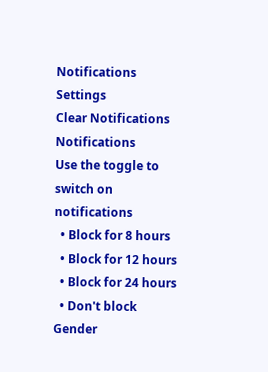Notifications
Settings
Clear Notifications
Notifications
Use the toggle to switch on notifications
  • Block for 8 hours
  • Block for 12 hours
  • Block for 24 hours
  • Don't block
Gender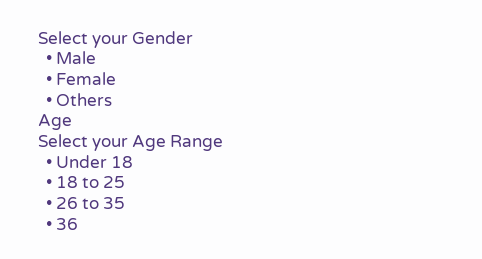Select your Gender
  • Male
  • Female
  • Others
Age
Select your Age Range
  • Under 18
  • 18 to 25
  • 26 to 35
  • 36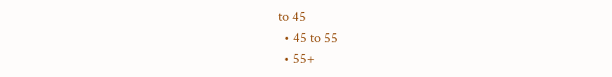to 45
  • 45 to 55
  • 55+